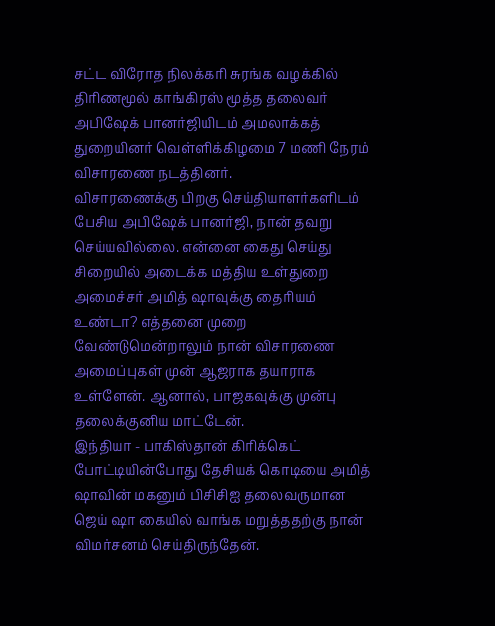சட்ட விரோத நிலக்கரி சுரங்க வழக்கில் திரிணமூல் காங்கிரஸ் மூத்த தலைவர் அபிஷேக் பானர்ஜியிடம் அமலாக்கத் துறையினர் வெள்ளிக்கிழமை 7 மணி நேரம் விசாரணை நடத்தினர்.
விசாரணைக்கு பிறகு செய்தியாளர்களிடம் பேசிய அபிஷேக் பானர்ஜி, நான் தவறு செய்யவில்லை. என்னை கைது செய்து சிறையில் அடைக்க மத்திய உள்துறை அமைச்சர் அமித் ஷாவுக்கு தைரியம் உண்டா? எத்தனை முறை வேண்டுமென்றாலும் நான் விசாரணை அமைப்புகள் முன் ஆஜராக தயாராக உள்ளேன். ஆனால், பாஜகவுக்கு முன்பு தலைக்குனிய மாட்டேன்.
இந்தியா - பாகிஸ்தான் கிரிக்கெட் போட்டியின்போது தேசியக் கொடியை அமித் ஷாவின் மகனும் பிசிசிஐ தலைவருமான ஜெய் ஷா கையில் வாங்க மறுத்ததற்கு நான் விமர்சனம் செய்திருந்தேன்.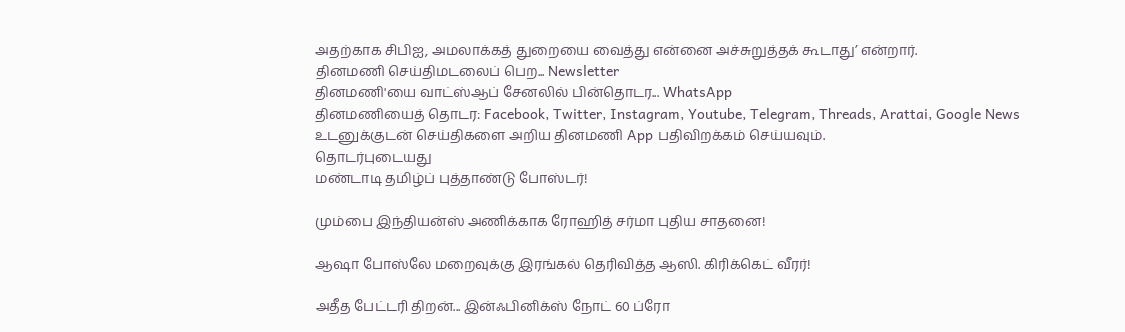அதற்காக சிபிஐ, அமலாக்கத் துறையை வைத்து என்னை அச்சுறுத்தக் கூடாது’ என்றார்.
தினமணி செய்திமடலைப் பெற... Newsletter
தினமணி'யை வாட்ஸ்ஆப் சேனலில் பின்தொடர... WhatsApp
தினமணியைத் தொடர: Facebook, Twitter, Instagram, Youtube, Telegram, Threads, Arattai, Google News
உடனுக்குடன் செய்திகளை அறிய தினமணி App பதிவிறக்கம் செய்யவும்.
தொடர்புடையது
மண்டாடி தமிழ்ப் புத்தாண்டு போஸ்டர்!

மும்பை இந்தியன்ஸ் அணிக்காக ரோஹித் சர்மா புதிய சாதனை!

ஆஷா போஸ்லே மறைவுக்கு இரங்கல் தெரிவித்த ஆஸி. கிரிக்கெட் வீரர்!

அதீத பேட்டரி திறன்... இன்ஃபினிக்ஸ் நோட் 60 ப்ரோ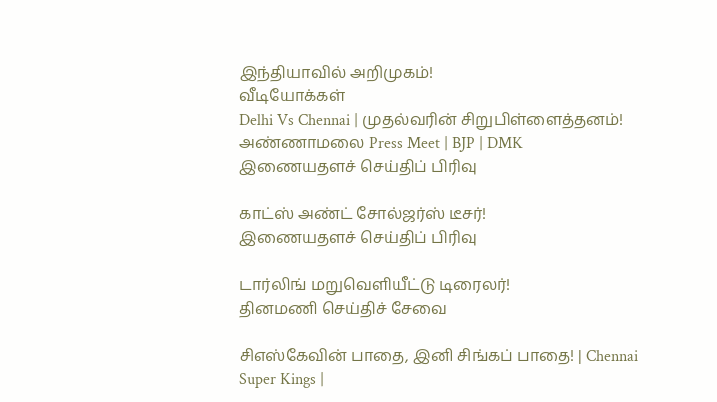இந்தியாவில் அறிமுகம்!
வீடியோக்கள்
Delhi Vs Chennai | முதல்வரின் சிறுபிள்ளைத்தனம்! அண்ணாமலை Press Meet | BJP | DMK
இணையதளச் செய்திப் பிரிவு

காட்ஸ் அண்ட் சோல்ஜர்ஸ் டீசர்!
இணையதளச் செய்திப் பிரிவு

டார்லிங் மறுவெளியீட்டு டிரைலர்!
தினமணி செய்திச் சேவை

சிஎஸ்கேவின் பாதை, இனி சிங்கப் பாதை! | Chennai Super Kings |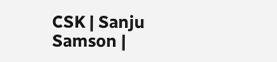CSK | Sanju Samson |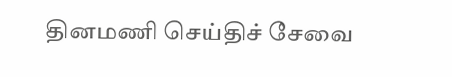தினமணி செய்திச் சேவை